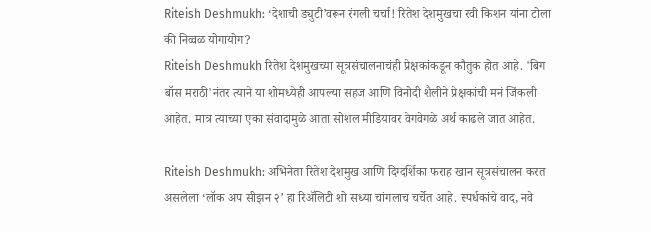Riteish Deshmukh: ‘देशाची ड्युटी’वरून रंगली चर्चा! रितेश देशमुखचा रवी किशन यांना टोला की निव्वळ योगायोग?
Riteish Deshmukh रितेश देशमुखच्या सूत्रसंचालनाचंही प्रेक्षकांकडून कौतुक होत आहे. 'बिग बॉस मराठी'नंतर त्याने या शोमध्येही आपल्या सहज आणि विनोदी शैलीने प्रेक्षकांची मनं जिंकली आहेत. मात्र त्याच्या एका संवादामुळे आता सोशल मीडियावर वेगवेगळे अर्थ काढले जात आहेत.

Riteish Deshmukh: अभिनेता रितेश देशमुख आणि दिग्दर्शिका फराह खान सूत्रसंचालन करत असलेला ‘लॉक अप सीझन २’ हा रिॲलिटी शो सध्या चांगलाच चर्चेत आहे. स्पर्धकांचे वाद, नवे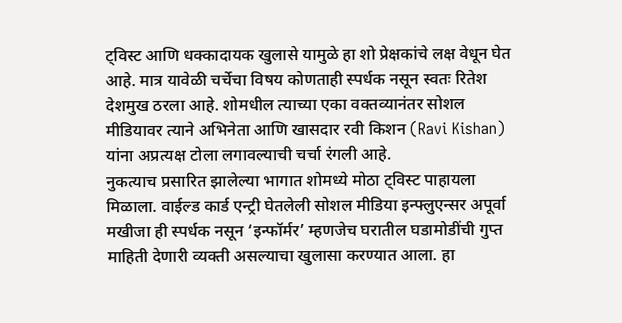ट्विस्ट आणि धक्कादायक खुलासे यामुळे हा शो प्रेक्षकांचे लक्ष वेधून घेत आहे. मात्र यावेळी चर्चेचा विषय कोणताही स्पर्धक नसून स्वतः रितेश देशमुख ठरला आहे. शोमधील त्याच्या एका वक्तव्यानंतर सोशल मीडियावर त्याने अभिनेता आणि खासदार रवी किशन (Ravi Kishan) यांना अप्रत्यक्ष टोला लगावल्याची चर्चा रंगली आहे.
नुकत्याच प्रसारित झालेल्या भागात शोमध्ये मोठा ट्विस्ट पाहायला मिळाला. वाईल्ड कार्ड एन्ट्री घेतलेली सोशल मीडिया इन्फ्लुएन्सर अपूर्वा मखीजा ही स्पर्धक नसून ‘इन्फॉर्मर’ म्हणजेच घरातील घडामोडींची गुप्त माहिती देणारी व्यक्ती असल्याचा खुलासा करण्यात आला. हा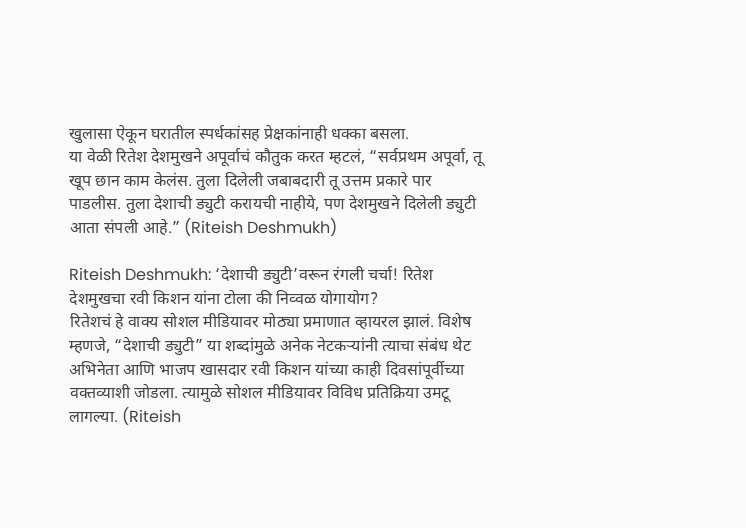खुलासा ऐकून घरातील स्पर्धकांसह प्रेक्षकांनाही धक्का बसला.
या वेळी रितेश देशमुखने अपूर्वाचं कौतुक करत म्हटलं, “सर्वप्रथम अपूर्वा, तू खूप छान काम केलंस. तुला दिलेली जबाबदारी तू उत्तम प्रकारे पार पाडलीस. तुला देशाची ड्युटी करायची नाहीये, पण देशमुखने दिलेली ड्युटी आता संपली आहे.” (Riteish Deshmukh)

Riteish Deshmukh: ‘देशाची ड्युटी’वरून रंगली चर्चा! रितेश देशमुखचा रवी किशन यांना टोला की निव्वळ योगायोग?
रितेशचं हे वाक्य सोशल मीडियावर मोठ्या प्रमाणात व्हायरल झालं. विशेष म्हणजे, “देशाची ड्युटी” या शब्दांमुळे अनेक नेटकऱ्यांनी त्याचा संबंध थेट अभिनेता आणि भाजप खासदार रवी किशन यांच्या काही दिवसांपूर्वीच्या वक्तव्याशी जोडला. त्यामुळे सोशल मीडियावर विविध प्रतिक्रिया उमटू लागल्या. (Riteish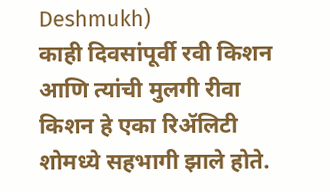Deshmukh)
काही दिवसांपूर्वी रवी किशन आणि त्यांची मुलगी रीवा किशन हे एका रिॲलिटी शोमध्ये सहभागी झाले होते.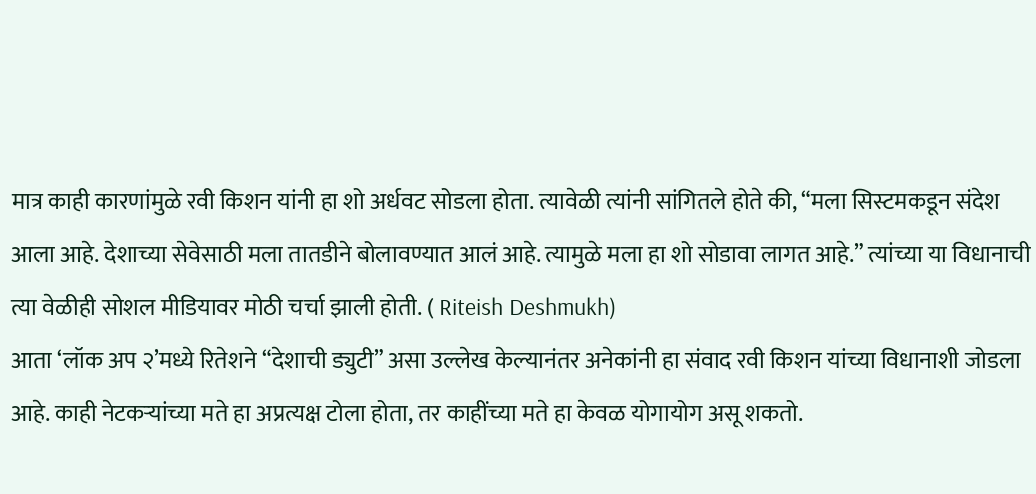मात्र काही कारणांमुळे रवी किशन यांनी हा शो अर्धवट सोडला होता. त्यावेळी त्यांनी सांगितले होते की, “मला सिस्टमकडून संदेश आला आहे. देशाच्या सेवेसाठी मला तातडीने बोलावण्यात आलं आहे. त्यामुळे मला हा शो सोडावा लागत आहे.” त्यांच्या या विधानाची त्या वेळीही सोशल मीडियावर मोठी चर्चा झाली होती. ( Riteish Deshmukh)
आता ‘लॉक अप २’मध्ये रितेशने “देशाची ड्युटी” असा उल्लेख केल्यानंतर अनेकांनी हा संवाद रवी किशन यांच्या विधानाशी जोडला आहे. काही नेटकऱ्यांच्या मते हा अप्रत्यक्ष टोला होता, तर काहींच्या मते हा केवळ योगायोग असू शकतो.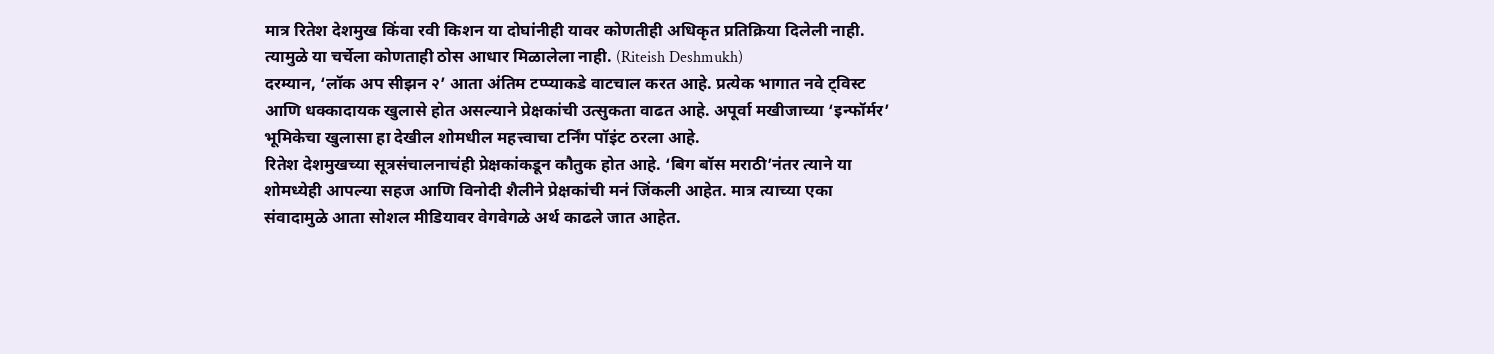मात्र रितेश देशमुख किंवा रवी किशन या दोघांनीही यावर कोणतीही अधिकृत प्रतिक्रिया दिलेली नाही. त्यामुळे या चर्चेला कोणताही ठोस आधार मिळालेला नाही. (Riteish Deshmukh)
दरम्यान, ‘लॉक अप सीझन २’ आता अंतिम टप्प्याकडे वाटचाल करत आहे. प्रत्येक भागात नवे ट्विस्ट आणि धक्कादायक खुलासे होत असल्याने प्रेक्षकांची उत्सुकता वाढत आहे. अपूर्वा मखीजाच्या ‘इन्फॉर्मर’ भूमिकेचा खुलासा हा देखील शोमधील महत्त्वाचा टर्निंग पॉइंट ठरला आहे.
रितेश देशमुखच्या सूत्रसंचालनाचंही प्रेक्षकांकडून कौतुक होत आहे. ‘बिग बॉस मराठी’नंतर त्याने या शोमध्येही आपल्या सहज आणि विनोदी शैलीने प्रेक्षकांची मनं जिंकली आहेत. मात्र त्याच्या एका संवादामुळे आता सोशल मीडियावर वेगवेगळे अर्थ काढले जात आहेत.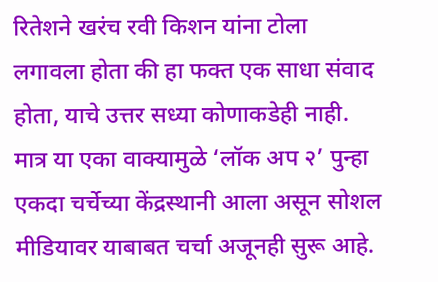रितेशने खरंच रवी किशन यांना टोला लगावला होता की हा फक्त एक साधा संवाद होता, याचे उत्तर सध्या कोणाकडेही नाही. मात्र या एका वाक्यामुळे ‘लॉक अप २’ पुन्हा एकदा चर्चेच्या केंद्रस्थानी आला असून सोशल मीडियावर याबाबत चर्चा अजूनही सुरू आहे.